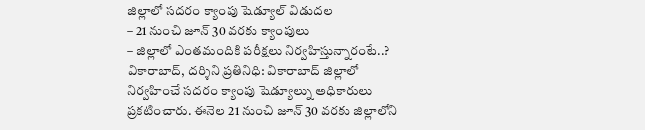జిల్లాలో సదరం క్యాంపు షెడ్యూల్ విడుదల
– 21 నుంచి జూన్ 30 వరకు క్యాంపులు
– జిల్లాలో ఎంతమందికి పరీక్షలు నిర్వహిస్తున్నారంటే..?
వికారాబాద్, దర్శిని ప్రతినిధి: వికారాబాద్ జిల్లాలో నిర్వహించే సదరం క్యాంపు షెడ్యూల్ను అధికారులు ప్రకటించారు. ఈనెల 21 నుంచి జూన్ 30 వరకు జిల్లాలోని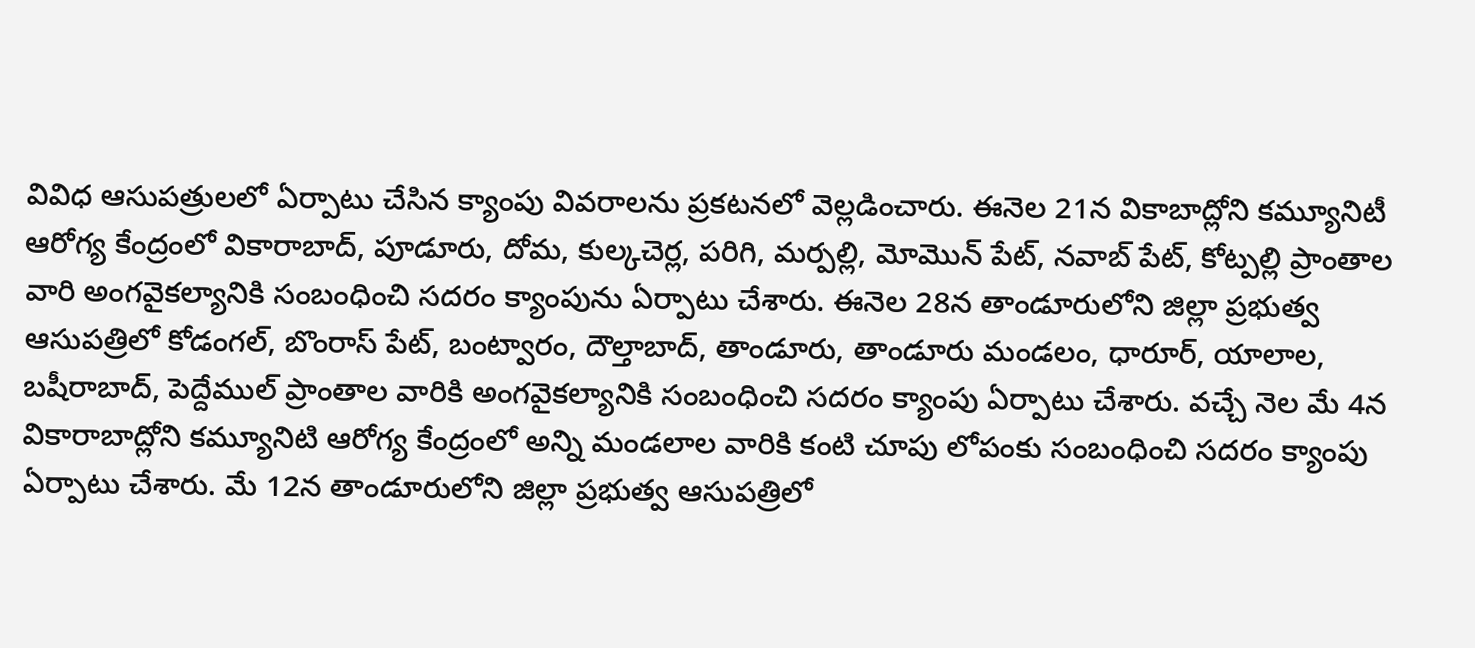వివిధ ఆసుపత్రులలో ఏర్పాటు చేసిన క్యాంపు వివరాలను ప్రకటనలో వెల్లడించారు. ఈనెల 21న వికాబాద్లోని కమ్యూనిటీ ఆరోగ్య కేంద్రంలో వికారాబాద్, పూడూరు, దోమ, కుల్కచెర్ల, పరిగి, మర్పల్లి, మోమొన్ పేట్, నవాబ్ పేట్, కోట్పల్లి ప్రాంతాల వారి అంగవైకల్యానికి సంబంధించి సదరం క్యాంపును ఏర్పాటు చేశారు. ఈనెల 28న తాండూరులోని జిల్లా ప్రభుత్వ ఆసుపత్రిలో కోడంగల్, బొంరాస్ పేట్, బంట్వారం, దౌల్తాబాద్, తాండూరు, తాండూరు మండలం, ధారూర్, యాలాల, బషీరాబాద్, పెద్దేముల్ ప్రాంతాల వారికి అంగవైకల్యానికి సంబంధించి సదరం క్యాంపు ఏర్పాటు చేశారు. వచ్చే నెల మే 4న వికారాబాద్లోని కమ్యూనిటి ఆరోగ్య కేంద్రంలో అన్ని మండలాల వారికి కంటి చూపు లోపంకు సంబంధించి సదరం క్యాంపు ఏర్పాటు చేశారు. మే 12న తాండూరులోని జిల్లా ప్రభుత్వ ఆసుపత్రిలో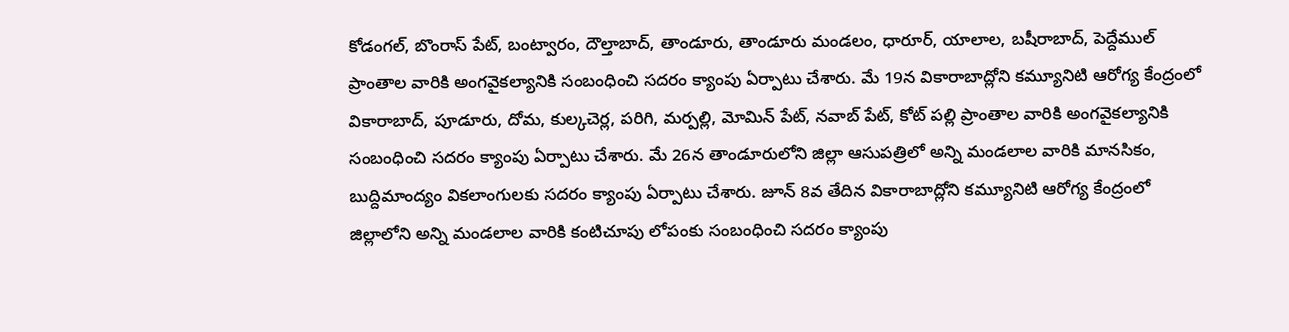కోడంగల్, బొంరాస్ పేట్, బంట్వారం, దౌల్తాబాద్, తాండూరు, తాండూరు మండలం, ధారూర్, యాలాల, బషీరాబాద్, పెద్దేముల్ ప్రాంతాల వారికి అంగవైకల్యానికి సంబంధించి సదరం క్యాంపు ఏర్పాటు చేశారు. మే 19న వికారాబాద్లోని కమ్యూనిటి ఆరోగ్య కేంద్రంలో వికారాబాద్, పూడూరు, దోమ, కుల్కచెర్ల, పరిగి, మర్పల్లి, మోమిన్ పేట్, నవాబ్ పేట్, కోట్ పల్లి ప్రాంతాల వారికి అంగవైకల్యానికి సంబంధించి సదరం క్యాంపు ఏర్పాటు చేశారు. మే 26న తాండూరులోని జిల్లా ఆసుపత్రిలో అన్ని మండలాల వారికి మానసికం, బుద్దిమాంద్యం వికలాంగులకు సదరం క్యాంపు ఏర్పాటు చేశారు. జూన్ 8వ తేదిన వికారాబాద్లోని కమ్యూనిటి ఆరోగ్య కేంద్రంలో జిల్లాలోని అన్ని మండలాల వారికి కంటిచూపు లోపంకు సంబంధించి సదరం క్యాంపు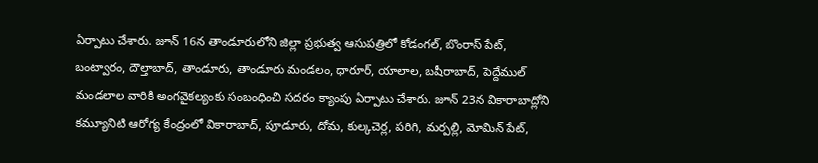ఏర్పాటు చేశారు. జూన్ 16న తాండూరులోని జిల్లా ప్రభుత్వ ఆసుపత్రిలో కోడంగల్, బొంరాస్ పేట్, బంట్వారం, దౌల్తాబాద్, తాండూరు, తాండూరు మండలం, ధారూర్, యాలాల, బషీరాబాద్, పెద్దేముల్ మండలాల వారికి అంగవైకల్యంకు సంబంధించి సదరం క్యాంపు ఏర్పాటు చేశారు. జూన్ 23న వికారాబాద్లోని కమ్యూనిటి ఆరోగ్య కేంద్రంలో వికారాబాద్, పూడూరు, దోమ, కుల్కచెర్ల, పరిగి, మర్పల్లి, మోమిన్ పేట్,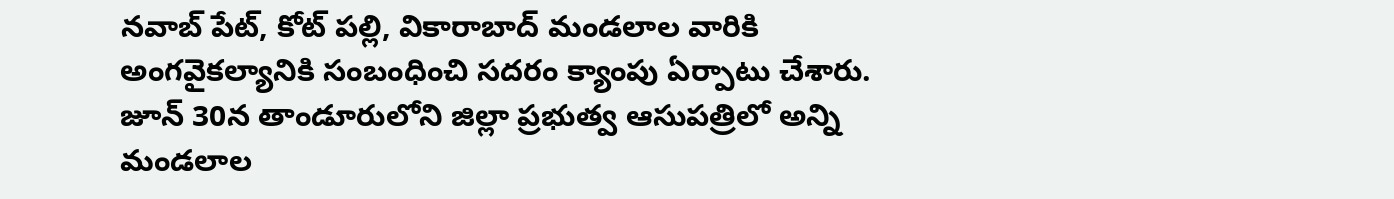నవాబ్ పేట్, కోట్ పల్లి, వికారాబాద్ మండలాల వారికి అంగవైకల్యానికి సంబంధించి సదరం క్యాంపు ఏర్పాటు చేశారు. జూన్ 30న తాండూరులోని జిల్లా ప్రభుత్వ ఆసుపత్రిలో అన్ని మండలాల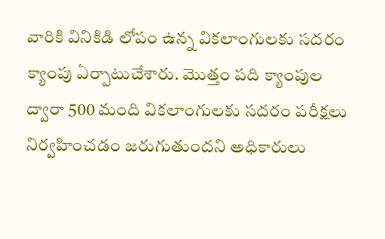వారికి వినికిడి లోపం ఉన్న వికలాంగులకు సదరం క్యాంపు ఏర్పాటుచేశారు. మొత్తం పది క్యాంపుల ద్వారా 500 మంది వికలాంగులకు సదరం పరీక్షలు నిర్వహించడం జరుగుతుందని అధికారులు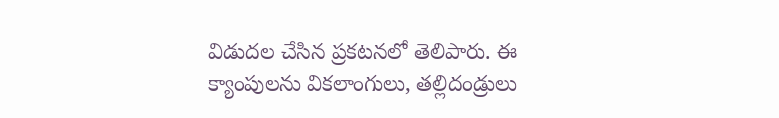విడుదల చేసిన ప్రకటనలో తెలిపారు. ఈ క్యాంపులను వికలాంగులు, తల్లిదండ్రులు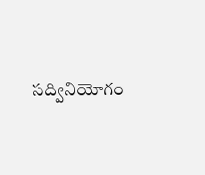సద్వినియోగం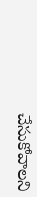చేసుకోవాలని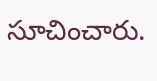సూచించారు.